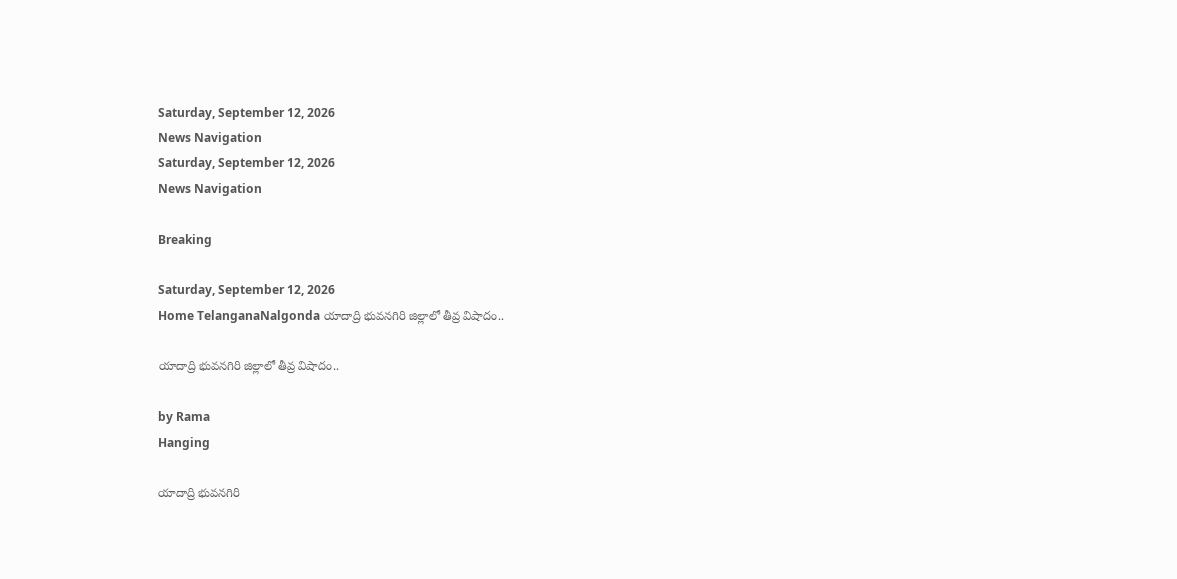Saturday, September 12, 2026
News Navigation
Saturday, September 12, 2026
News Navigation

Breaking

Saturday, September 12, 2026
Home TelanganaNalgonda యాదాద్రి భువనగిరి జిల్లాలో తీవ్ర విషాదం..

యాదాద్రి భువనగిరి జిల్లాలో తీవ్ర విషాదం..

by Rama
Hanging

యాదాద్రి భువనగిరి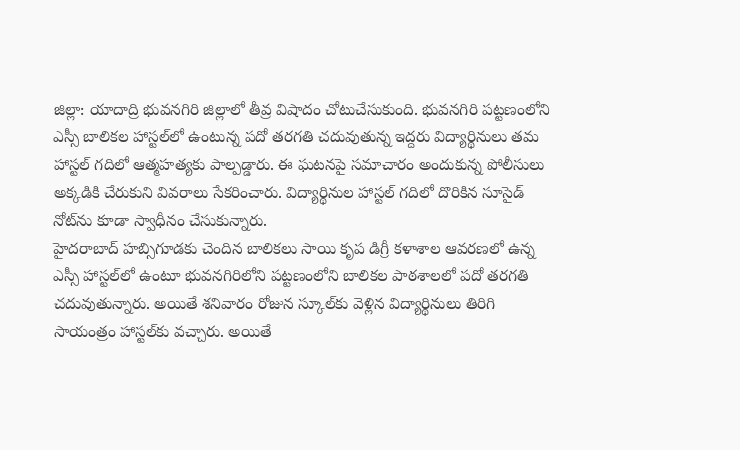జిల్లా: యాదాద్రి భువనగిరి జిల్లాలో తీవ్ర విషాదం చోటుచేసుకుంది. భువనగిరి పట్టణంలోని ఎస్సీ బాలికల హాస్టల్‌లో ఉంటున్న పదో తరగతి చదువుతున్న ఇద్దరు విద్యార్థినులు తమ హాస్టల్ గదిలో ఆత్మహత్యకు పాల్పడ్డారు. ఈ ఘటనపై సమాచారం అందుకున్న పోలీసులు అక్కడికి చేరుకుని వివరాలు సేకరించారు. విద్యార్థినుల హాస్టల్ గదిలో దొరికిన సూసైడ్ నోట్‌ను కూడా స్వాధీనం చేసుకున్నారు.
హైదరాబాద్‌ హబ్సిగూడకు చెందిన బాలికలు సాయి కృప డిగ్రీ కళాశాల ఆవరణలో ఉన్న ఎస్సీ హాస్టల్‌లో ఉంటూ భువనగిరిలోని పట్టణంలోని బాలికల పాఠశాలలో పదో తరగతి చదువుతున్నారు. అయితే శనివారం రోజున స్కూల్‌కు వెళ్లిన విద్యార్థినులు తిరిగి సాయంత్రం హాస్టల్‌కు వచ్చారు. అయితే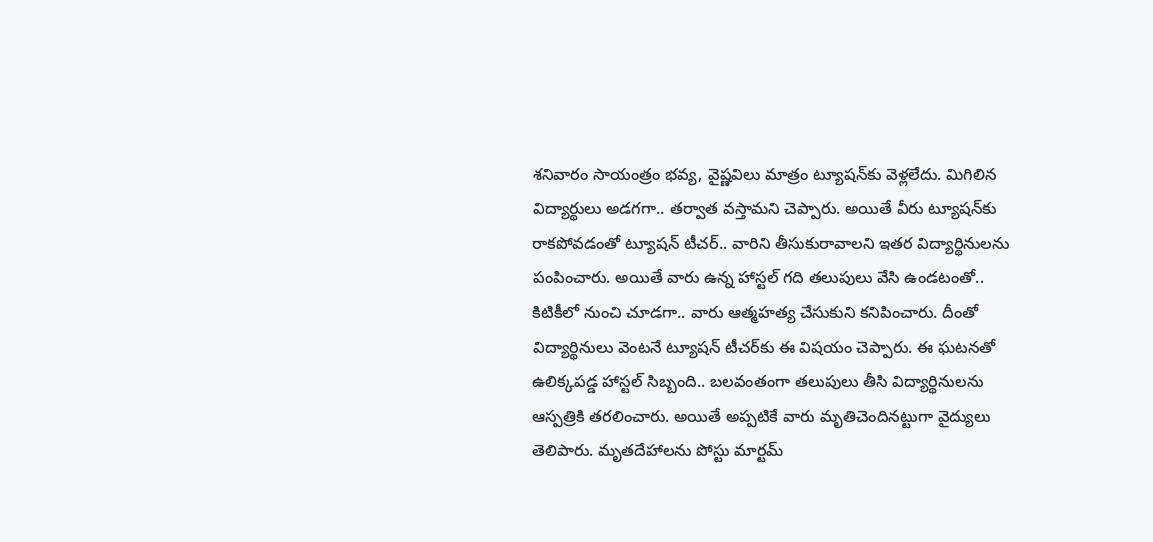శనివారం సాయంత్రం భవ్య, వైష్ణవిలు మాత్రం ట్యూషన్‌కు వెళ్లలేదు. మిగిలిన విద్యార్థులు అడగగా.. తర్వాత వస్తామని చెప్పారు. అయితే వీరు ట్యూషన్‌కు రాకపోవడంతో ట్యూషన్ టీచర్.. వారిని తీసుకురావాలని ఇతర విద్యార్థినులను పంపించారు. అయితే వారు ఉన్న హాస్టల్ గది తలుపులు వేసి ఉండటంతో.. కిటికీలో నుంచి చూడగా.. వారు ఆత్మహత్య చేసుకుని కనిపించారు. దీంతో విద్యార్థినులు వెంటనే ట్యూషన్ టీచర్‌కు ఈ విషయం చెప్పారు. ఈ ఘటనతో ఉలిక్కపడ్డ హాస్టల్ సిబ్బంది.. బలవంతంగా తలుపులు తీసి విద్యార్థినులను ఆస్పత్రికి తరలించారు. అయితే అప్పటికే వారు మృతిచెందినట్టుగా వైద్యులు తెలిపారు. మృతదేహాలను పోస్టు మార్టమ్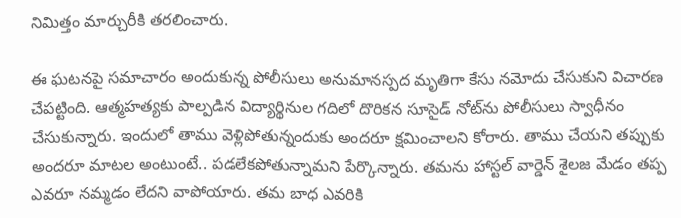నిమిత్తం మార్చురీకి తరలించారు.

ఈ ఘటనపై సమాచారం అందుకున్న పోలీసులు అనుమానస్పద మృతిగా కేసు నమోదు చేసుకుని విచారణ చేపట్టింది. ఆత్మహత్యకు పాల్పడిన విద్యార్థినుల గదిలో దొరికన సూసైడ్‌ నోట్‌ను పోలీసులు స్వాధీనం చేసుకున్నారు. ఇందులో తాము వెళ్లిపోతున్నందుకు అందరూ క్షమించాలని కోరారు. తాము చేయని తప్పుకు అందరూ మాటల అంటుంటే.. పడలేకపోతున్నామని పేర్కొన్నారు. తమను హాస్టల్ వార్డెన్ శైలజ మేడం తప్ప ఎవరూ నమ్మడం లేదని వాపోయారు. తమ బాధ ఎవరికి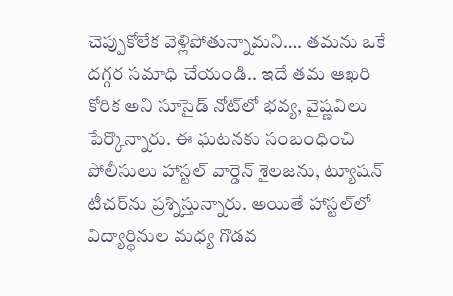చెప్పుకోలేక వెళ్లిపోతున్నామని…. తమను ఒకే దగ్గర సమాధి చేయండి.. ఇదే తమ ఆఖరి కోరిక అని సూసైడ్ నోట్‌లో భవ్య, వైష్ణవిలు పేర్కొన్నారు. ఈ ఘటనకు సంబంధించి పోలీసులు హాస్టల్‌ వార్డెన్‌ శైలజను, ట్యూషన్‌ టీచర్‌ను ప్రశ్నిస్తున్నారు. అయితే హాస్టల్‌లో విద్యార్థినుల మధ్య గొడవ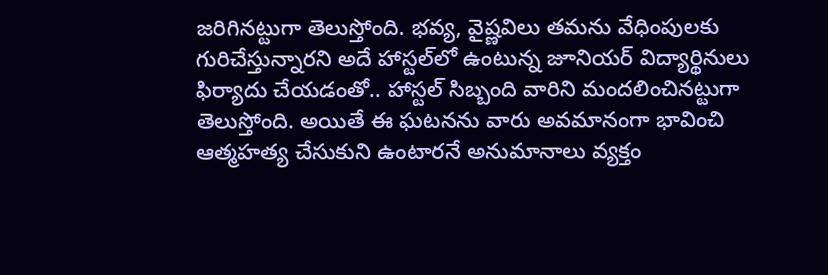జరిగినట్టుగా తెలుస్తోంది. భవ్య, వైష్ణవిలు తమను వేధింపులకు గురిచేస్తున్నారని అదే హాస్టల్‌లో ఉంటున్న జూనియర్ విద్యార్థినులు ఫిర్యాదు చేయడంతో.. హాస్టల్ సిబ్బంది వారిని మందలించినట్టుగా తెలుస్తోంది. అయితే ఈ ఘటనను వారు అవమానంగా భావించి ఆత్మహత్య చేసుకుని ఉంటారనే అనుమానాలు వ్యక్తం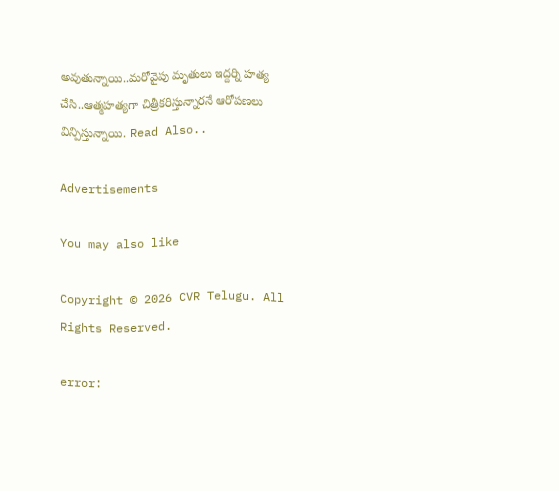అవుతున్నాయి..మరోవైపు మృతులు ఇద్దర్ని హత్య చేసి..ఆత్మహత్యగా చిత్రీకరిస్తున్నారనే ఆరోపణలు విన్పిస్తున్నాయి. Read Also..

Advertisements

You may also like

Copyright © 2026 CVR Telugu. All Rights Reserved.

error: